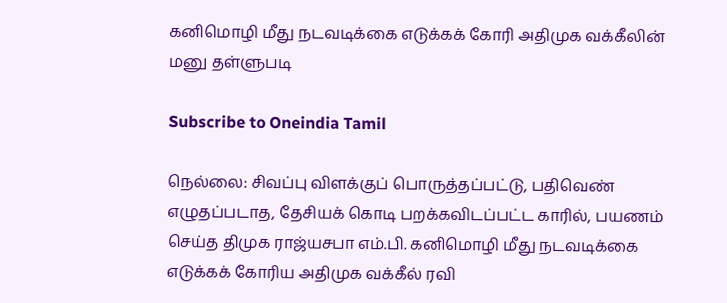கனிமொழி மீது நடவடிக்கை எடுக்கக் கோரி அதிமுக வக்கீலின் மனு தள்ளுபடி

Subscribe to Oneindia Tamil

நெல்லை: சிவப்பு விளக்குப் பொருத்தப்பட்டு, பதிவெண் எழுதப்படாத, தேசியக் கொடி பறக்கவிடப்பட்ட காரில், பயணம் செய்த திமுக ராஜ்யசபா எம்.பி. கனிமொழி மீது நடவடிக்கை எடுக்கக் கோரிய அதிமுக வக்கீல் ரவி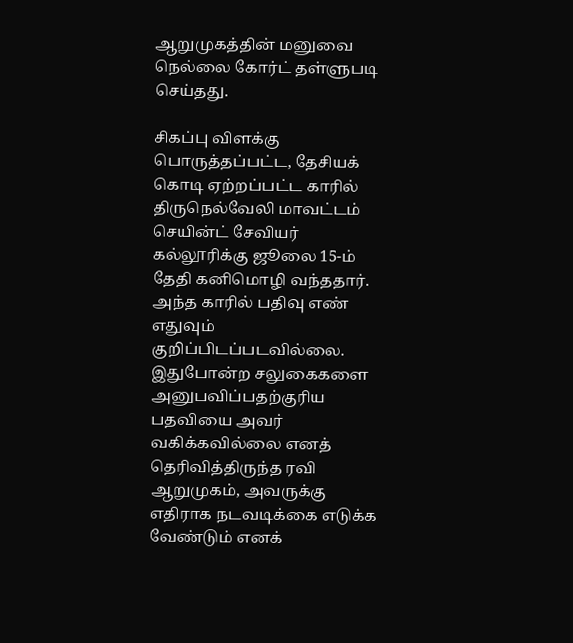ஆறுமுகத்தின் மனுவை நெல்லை கோர்ட் தள்ளுபடி செய்தது.

சிகப்பு விளக்கு பொருத்தப்பட்ட, தேசியக் கொடி ஏற்றப்பட்ட காரில் திருநெல்வேலி மாவட்டம் செயின்ட் சேவியர் கல்லூரிக்கு ஜூலை 15-ம் தேதி கனிமொழி வந்ததார். அந்த காரில் பதிவு எண் எதுவும் குறிப்பிடப்படவில்லை. இதுபோன்ற சலுகைகளை அனுபவிப்பதற்குரிய பதவியை அவர் வகிக்கவில்லை எனத் தெரிவித்திருந்த ரவி ஆறுமுகம், அவருக்கு எதிராக நடவடிக்கை எடுக்க வேண்டும் எனக்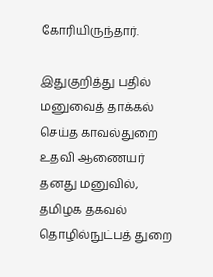கோரியிருந்தார்.

இதுகுறித்து பதில் மனுவைத் தாக்கல் செய்த காவல்துறை உதவி ஆணையர் தனது மனுவில், தமிழக தகவல் தொழில்நுட்பத் துறை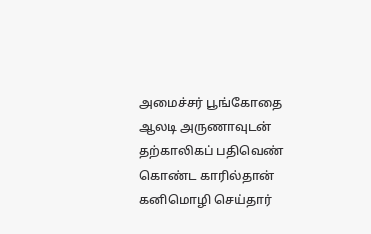அமைச்சர் பூங்கோதை ஆலடி அருணாவுடன் தற்காலிகப் பதிவெண் கொண்ட காரில்தான் கனிமொழி செய்தார்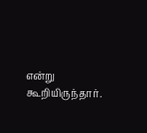என்று கூறியிருந்தார்.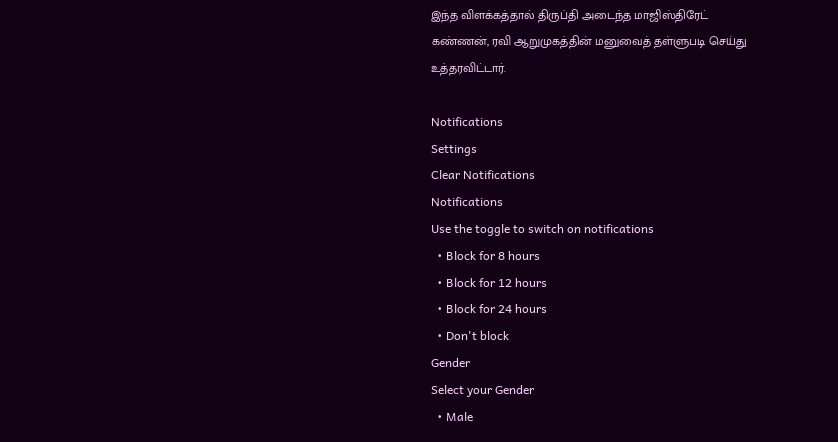இந்த விளக்கத்தால் திருப்தி அடைந்த மாஜிஸ்திரேட் கண்ணன், ரவி ஆறுமுகத்தின் மனுவைத் தள்ளுபடி செய்து உத்தரவிட்டார்.

Notifications
Settings
Clear Notifications
Notifications
Use the toggle to switch on notifications
  • Block for 8 hours
  • Block for 12 hours
  • Block for 24 hours
  • Don't block
Gender
Select your Gender
  • Male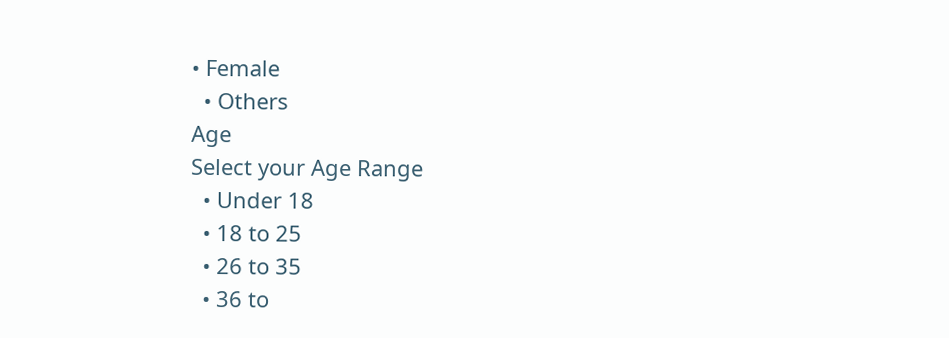• Female
  • Others
Age
Select your Age Range
  • Under 18
  • 18 to 25
  • 26 to 35
  • 36 to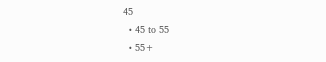45
  • 45 to 55
  • 55+